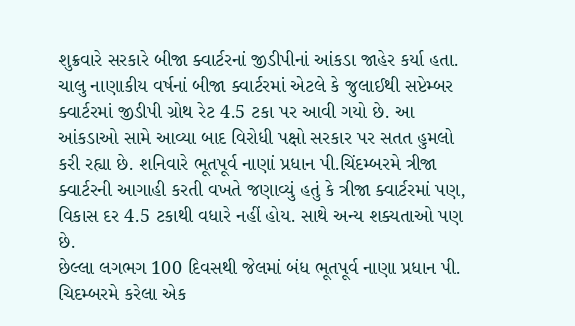શુક્રવારે સરકારે બીજા ક્વાર્ટરનાં જીડીપીનાં આંકડા જાહેર કર્યા હતા. ચાલુ નાણાકીય વર્ષનાં બીજા ક્વાર્ટરમાં એટલે કે જુલાઈથી સપ્ટેમ્બર ક્વાર્ટરમાં જીડીપી ગ્રોથ રેટ 4.5 ટકા પર આવી ગયો છે. આ આંકડાઓ સામે આવ્યા બાદ વિરોધી પક્ષો સરકાર પર સતત હુમલો કરી રહ્યા છે. શનિવારે ભૂતપૂર્વ નાણાં પ્રધાન પી.ચિંદમ્બરમે ત્રીજા ક્વાર્ટરની આગાહી કરતી વખતે જણાવ્યું હતું કે ત્રીજા ક્વાર્ટરમાં પણ, વિકાસ દર 4.5 ટકાથી વધારે નહીં હોય. સાથે અન્ય શક્યતાઓ પણ છે.
છેલ્લા લગભગ 100 દિવસથી જેલમાં બંધ ભૂતપૂર્વ નાણા પ્રધાન પી. ચિદમ્બરમે કરેલા એક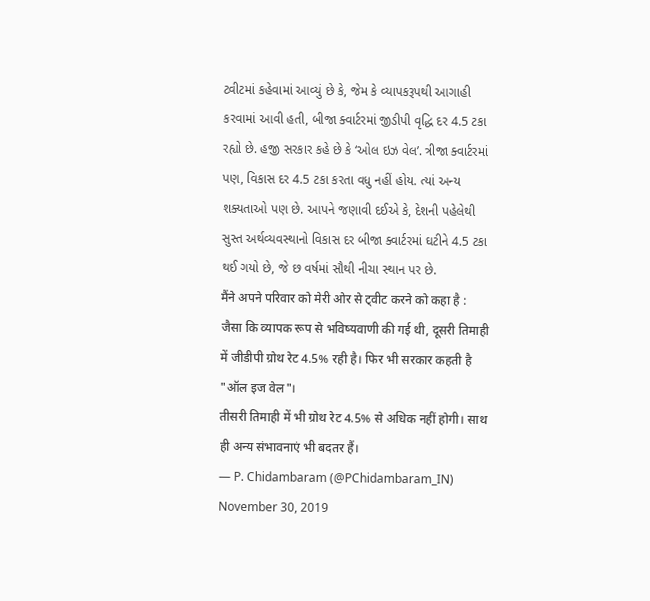ટ્વીટમાં કહેવામાં આવ્યું છે કે, જેમ કે વ્યાપકરૂપથી આગાહી કરવામાં આવી હતી, બીજા ક્વાર્ટરમાં જીડીપી વૃદ્ધિ દર 4.5 ટકા રહ્યો છે. હજી સરકાર કહે છે કે ‘ઓલ ઇઝ વેલ’. ત્રીજા ક્વાર્ટરમાં પણ, વિકાસ દર 4.5 ટકા કરતા વધુ નહીં હોય. ત્યાં અન્ય શક્યતાઓ પણ છે. આપને જણાવી દઈએ કે, દેશની પહેલેથી સુસ્ત અર્થવ્યવસ્થાનો વિકાસ દર બીજા ક્વાર્ટરમાં ઘટીને 4.5 ટકા થઈ ગયો છે, જે છ વર્ષમાં સૌથી નીચા સ્થાન પર છે.
मैंने अपने परिवार को मेरी ओर से ट्वीट करने को कहा है :
जैसा कि व्यापक रूप से भविष्यवाणी की गई थी, दूसरी तिमाही में जीडीपी ग्रोथ रेट 4.5% रही है। फिर भी सरकार कहती है "ऑल इज वेल"।
तीसरी तिमाही में भी ग्रोथ रेट 4.5% से अधिक नहीं होगी। साथ ही अन्य संभावनाएं भी बदतर हैं।
— P. Chidambaram (@PChidambaram_IN) November 30, 2019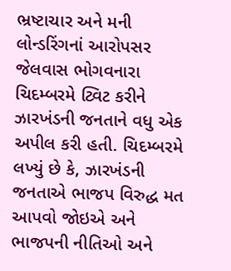ભ્રષ્ટાચાર અને મની લોન્ડરિંગનાં આરોપસર જેલવાસ ભોગવનારા ચિદમ્બરમે ટ્વિટ કરીને ઝારખંડની જનતાને વધુ એક અપીલ કરી હતી. ચિદમ્બરમે લખ્યું છે કે, ઝારખંડની જનતાએ ભાજપ વિરુદ્ધ મત આપવો જોઇએ અને ભાજપની નીતિઓ અને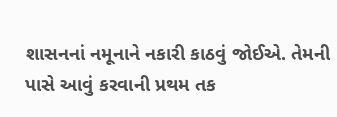શાસનનાં નમૂનાને નકારી કાઠવું જોઈએ. તેમની પાસે આવું કરવાની પ્રથમ તક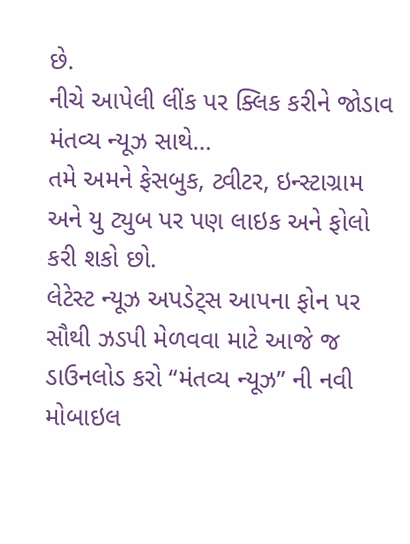છે.
નીચે આપેલી લીંક પર ક્લિક કરીને જોડાવ મંતવ્ય ન્યૂઝ સાથે…
તમે અમને ફેસબુક, ટ્વીટર, ઇન્સ્ટાગ્રામ અને યુ ટ્યુબ પર પણ લાઇક અને ફોલો કરી શકો છો.
લેટેસ્ટ ન્યૂઝ અપડેટ્સ આપના ફોન પર સૌથી ઝડપી મેળવવા માટે આજે જ ડાઉનલોડ કરો “મંતવ્ય ન્યૂઝ” ની નવી મોબાઇલ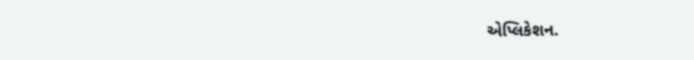એપ્લિકેશન.